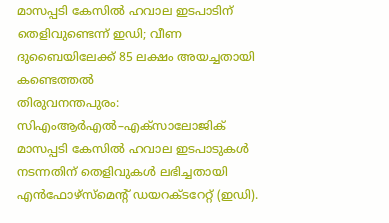മാസപ്പടി കേസിൽ ഹവാല ഇടപാടിന് തെളിവുണ്ടെന്ന് ഇഡി; വീണ ദുബൈയിലേക്ക് 85 ലക്ഷം അയച്ചതായി കണ്ടെത്തൽ
തിരുവനന്തപുരം: സിഎംആർഎൽ–എക്സാലോജിക് മാസപ്പടി കേസിൽ ഹവാല ഇടപാടുകൾ നടന്നതിന് തെളിവുകൾ ലഭിച്ചതായി എൻഫോഴ്സ്മെന്റ് ഡയറക്ടറേറ്റ് (ഇഡി).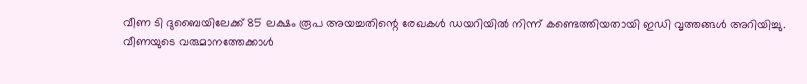വീണ ടി ദുബൈയിലേക്ക് 85 ലക്ഷം രൂപ അയച്ചതിന്റെ രേഖകൾ ഡയറിയിൽ നിന്ന് കണ്ടെത്തിയതായി ഇഡി വൃത്തങ്ങൾ അറിയിച്ചു.
വീണയുടെ വരുമാനത്തേക്കാൾ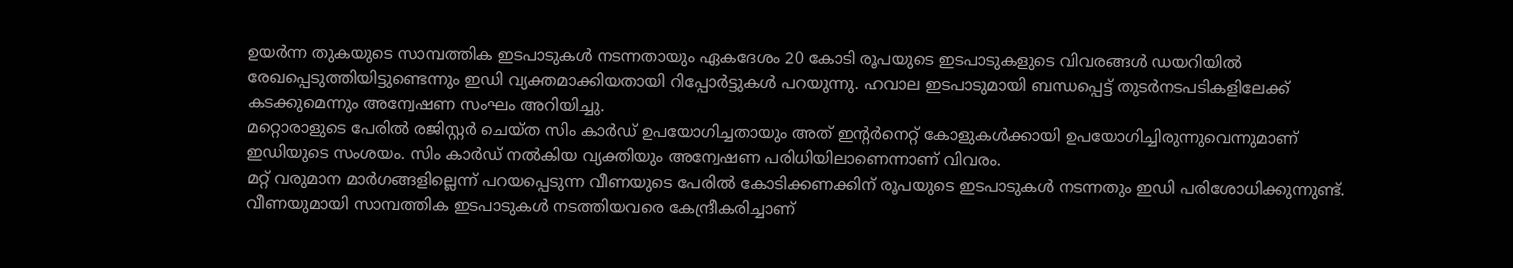ഉയർന്ന തുകയുടെ സാമ്പത്തിക ഇടപാടുകൾ നടന്നതായും ഏകദേശം 20 കോടി രൂപയുടെ ഇടപാടുകളുടെ വിവരങ്ങൾ ഡയറിയിൽ രേഖപ്പെടുത്തിയിട്ടുണ്ടെന്നും ഇഡി വ്യക്തമാക്കിയതായി റിപ്പോർട്ടുകൾ പറയുന്നു. ഹവാല ഇടപാടുമായി ബന്ധപ്പെട്ട് തുടർനടപടികളിലേക്ക് കടക്കുമെന്നും അന്വേഷണ സംഘം അറിയിച്ചു.
മറ്റൊരാളുടെ പേരിൽ രജിസ്റ്റർ ചെയ്ത സിം കാർഡ് ഉപയോഗിച്ചതായും അത് ഇന്റർനെറ്റ് കോളുകൾക്കായി ഉപയോഗിച്ചിരുന്നുവെന്നുമാണ് ഇഡിയുടെ സംശയം. സിം കാർഡ് നൽകിയ വ്യക്തിയും അന്വേഷണ പരിധിയിലാണെന്നാണ് വിവരം.
മറ്റ് വരുമാന മാർഗങ്ങളില്ലെന്ന് പറയപ്പെടുന്ന വീണയുടെ പേരിൽ കോടിക്കണക്കിന് രൂപയുടെ ഇടപാടുകൾ നടന്നതും ഇഡി പരിശോധിക്കുന്നുണ്ട്. വീണയുമായി സാമ്പത്തിക ഇടപാടുകൾ നടത്തിയവരെ കേന്ദ്രീകരിച്ചാണ്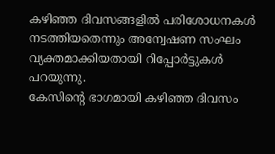കഴിഞ്ഞ ദിവസങ്ങളിൽ പരിശോധനകൾ നടത്തിയതെന്നും അന്വേഷണ സംഘം വ്യക്തമാക്കിയതായി റിപ്പോർട്ടുകൾ പറയുന്നു.
കേസിന്റെ ഭാഗമായി കഴിഞ്ഞ ദിവസം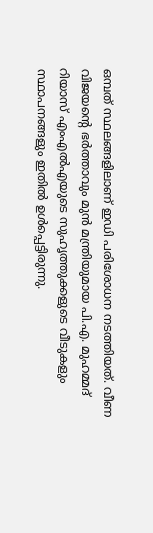ഒമ്പത് സ്ഥലങ്ങളിലാണ് ഇഡി പരിശോധന നടത്തിയത്. വീണ വിജയന്റെ ഭർത്താവും മുൻ മന്ത്രിയുമായ പി.എ. മുഹമ്മദ് റിയാസ് എംഎൽഎയുടെ സുഹൃത്തുക്കളുടെ വീടുകളും സ്ഥാപനങ്ങളും ഇതിൽ ഉൾപ്പെട്ടിരുന്നു.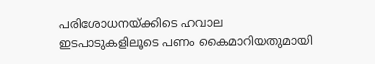പരിശോധനയ്ക്കിടെ ഹവാല ഇടപാടുകളിലൂടെ പണം കൈമാറിയതുമായി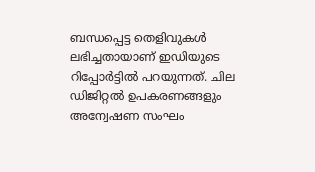ബന്ധപ്പെട്ട തെളിവുകൾ ലഭിച്ചതായാണ് ഇഡിയുടെ റിപ്പോർട്ടിൽ പറയുന്നത്. ചില ഡിജിറ്റൽ ഉപകരണങ്ങളും അന്വേഷണ സംഘം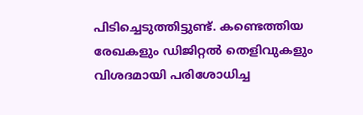പിടിച്ചെടുത്തിട്ടുണ്ട്. കണ്ടെത്തിയ രേഖകളും ഡിജിറ്റൽ തെളിവുകളും വിശദമായി പരിശോധിച്ച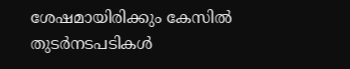ശേഷമായിരിക്കും കേസിൽ തുടർനടപടികൾ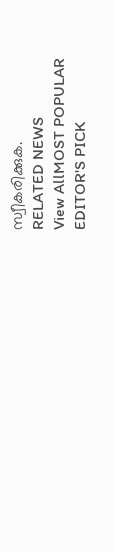സ്വീകരിക്കുക.
RELATED NEWS
View AllMOST POPULAR
EDITOR'S PICK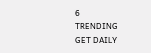6
TRENDING
GET DAILY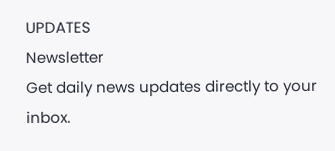UPDATES
Newsletter
Get daily news updates directly to your inbox.